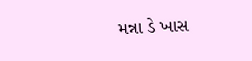મન્ના ડે ખાસ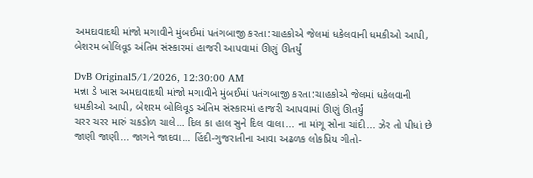અમદાવાદથી માંજો મગાવીને મુંબઈમાં પતંગબાજી કરતા:ચાહકોએ જેલમાં ધકેલવાની ધમકીઓ આપી, બેશરમ બોલિવૂડ અંતિમ સંસ્કારમાં હાજરી આપવામાં ઊણું ઊતર્યું

DvB Original5/1/2026, 12:30:00 AM
મન્ના ડે ખાસ અમદાવાદથી માંજો મગાવીને મુંબઈમાં પતંગબાજી કરતા:ચાહકોએ જેલમાં ધકેલવાની ધમકીઓ આપી, બેશરમ બોલિવૂડ અંતિમ સંસ્કારમાં હાજરી આપવામાં ઊણું ઊતર્યું
ચરર ચરર મારું ચકડોળ ચાલે… દિલ કા હાલ સુને દિલ વાલા... ના માંગૂ સોના ચાંદી... ઝેર તો પીધાં છે જાણી જાણી... જાગને જાદવા… હિંદી-ગુજરાતીના આવા અઢળક લોકપ્રિય ગીતો-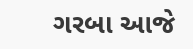ગરબા આજે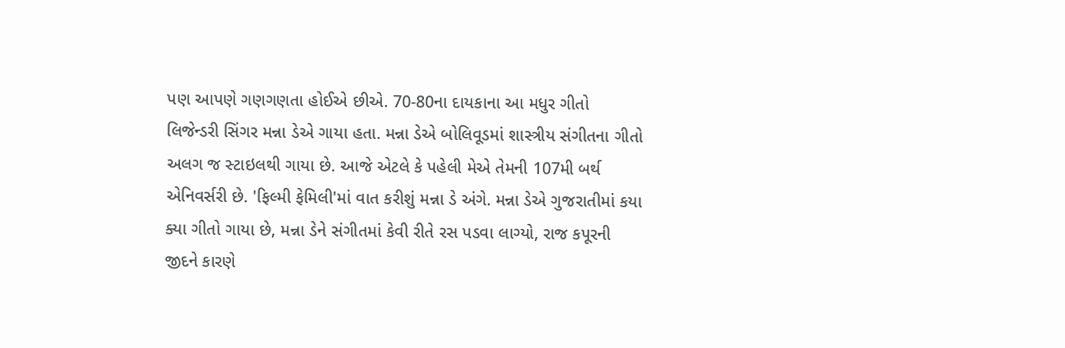પણ આપણે ગણગણતા હોઈએ છીએ. 70-80ના દાયકાના આ મધુર ગીતો લિજેન્ડરી સિંગર મન્ના ડેએ ગાયા હતા. મન્ના ડેએ બોલિવૂડમાં શાસ્ત્રીય સંગીતના ગીતો અલગ જ સ્ટાઇલથી ગાયા છે. આજે એટલે કે પહેલી મેએ તેમની 107મી બર્થ એનિવર્સરી છે. 'ફિલ્મી ફેમિલી'માં વાત કરીશું મન્ના ડે અંગે. મન્ના ડેએ ગુજરાતીમાં કયા ક્યા ગીતો ગાયા છે, મન્ના ડેને સંગીતમાં કેવી રીતે રસ પડવા લાગ્યો, રાજ કપૂરની જીદને કારણે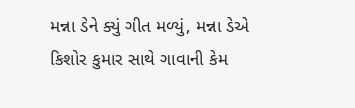મન્ના ડેને ક્યું ગીત મળ્યું, મન્ના ડેએ કિશોર કુમાર સાથે ગાવાની કેમ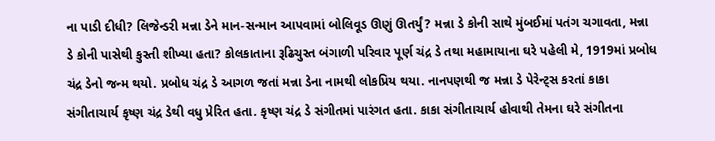ના પાડી દીધી? લિજેન્ડરી મન્ના ડેને માન-સન્માન આપવામાં બોલિવૂડ ઊણું ઊતર્યું? મન્ના ડે કોની સાથે મુંબઈમાં પતંગ ચગાવતા, મન્ના ડે કોની પાસેથી કુસ્તી શીખ્યા હતા? કોલકાતાના રૂઢિચુસ્ત બંગાળી પરિવાર પૂર્ણ ચંદ્ર ડે તથા મહામાયાના ઘરે પહેલી મે, 1919માં પ્રબોધ ચંદ્ર ડેનો જન્મ થયો. પ્રબોધ ચંદ્ર ડે આગળ જતાં મન્ના ડેના નામથી લોકપ્રિય થયા. નાનપણથી જ મન્ના ડે પેરેન્ટ્સ કરતાં કાકા સંગીતાચાર્ય કૃષ્ણ ચંદ્ર ડેથી વધુ પ્રેરિત હતા. કૃષ્ણ ચંદ્ર ડે સંગીતમાં પારંગત હતા. કાકા સંગીતાચાર્ય હોવાથી તેમના ઘરે સંગીતના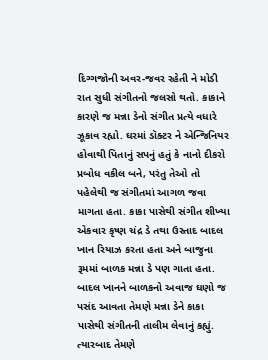દિગ્ગજોની અવર-જવર રહેતી ને મોડી રાત સુધી સંગીતનો જલસો થતો. કાકાને કારણે જ મન્ના ડેનો સંગીત પ્રત્યે વધારે ઝૂકાવ રહ્યો. ઘરમાં ડૉક્ટર ને એન્જિનિયર હોવાથી પિતાનું સપનું હતું કે નાનો દીકરો પ્રબોધ વકીલ બને, પરંતુ તેઓ તો પહેલેથી જ સંગીતમાં આગળ જવા માગતા હતા. કાકા પાસેથી સંગીત શીખ્યા એકવાર કૃષ્ણ ચંદ્ર ડે તથા ઉસ્તાદ બાદલ ખાન રિયાઝ કરતા હતા અને બાજુના રૂમમાં બાળક મન્ના ડે પણ ગાતા હતા. બાદલ ખાનને બાળકનો અવાજ ઘણો જ પસંદ આવતા તેમણે મન્ના ડેને કાકા પાસેથી સંગીતની તાલીમ લેવાનું કહ્યું. ત્યારબાદ તેમણે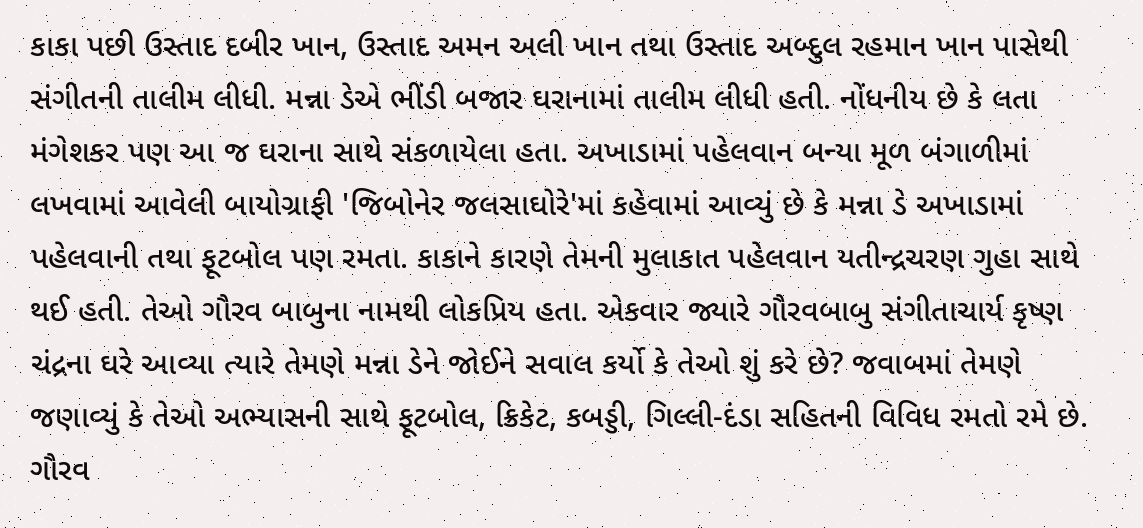કાકા પછી ઉસ્તાદ દબીર ખાન, ઉસ્તાદ અમન અલી ખાન તથા ઉસ્તાદ અબ્દુલ રહમાન ખાન પાસેથી સંગીતની તાલીમ લીધી. મન્ના ડેએ ભીંડી બજાર ઘરાનામાં તાલીમ લીધી હતી. નોંધનીય છે કે લતા મંગેશકર પણ આ જ ઘરાના સાથે સંકળાયેલા હતા. અખાડામાં પહેલવાન બન્યા મૂળ બંગાળીમાં લખવામાં આવેલી બાયોગ્રાફી 'જિબોનેર જલસાઘોરે'માં કહેવામાં આવ્યું છે કે મન્ના ડે અખાડામાં પહેલવાની તથા ફૂટબોલ પણ રમતા. કાકાને કારણે તેમની મુલાકાત પહેલવાન યતીન્દ્રચરણ ગુહા સાથે થઈ હતી. તેઓ ગૌરવ બાબુના નામથી લોકપ્રિય હતા. એકવાર જ્યારે ગૌરવબાબુ સંગીતાચાર્ય કૃષ્ણ ચંદ્રના ઘરે આવ્યા ત્યારે તેમણે મન્ના ડેને જોઈને સવાલ કર્યો કે તેઓ શું કરે છે? જવાબમાં તેમણે જણાવ્યું કે તેઓ અભ્યાસની સાથે ફૂટબોલ, ક્રિકેટ, કબડ્ડી, ગિલ્લી-દંડા સહિતની વિવિધ રમતો રમે છે. ગૌરવ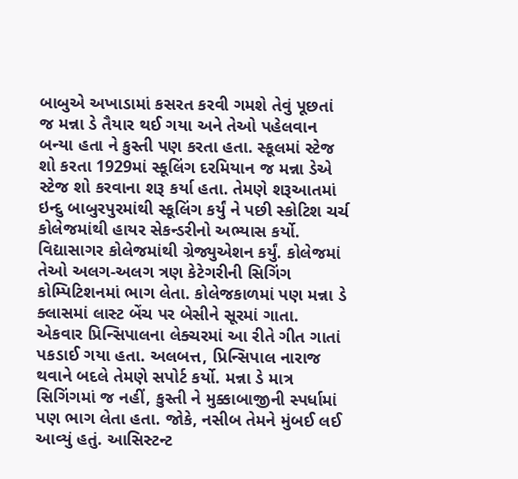બાબુએ અખાડામાં કસરત કરવી ગમશે તેવું પૂછતાં જ મન્ના ડે તૈયાર થઈ ગયા અને તેઓ પહેલવાન બન્યા હતા ને કુસ્તી પણ કરતા હતા. સ્કૂલમાં સ્ટેજ શો કરતા 1929માં સ્કૂલિંગ દરમિયાન જ મન્ના ડેએ સ્ટેજ શો કરવાના શરૂ કર્યા હતા. તેમણે શરૂઆતમાં ઇન્દુ બાબુરપુરમાંથી સ્કૂલિંગ કર્યું ને પછી સ્કોટિશ ચર્ચ કોલેજમાંથી હાયર સેકન્ડરીનો અભ્યાસ કર્યો. વિદ્યાસાગર કોલેજમાંથી ગ્રેજ્યુએશન કર્યું. કોલેજમાં તેઓ અલગ-અલગ ત્રણ કેટેગરીની સિગિંગ કોમ્પિટિશનમાં ભાગ લેતા. કોલેજકાળમાં પણ મન્ના ડે ક્લાસમાં લાસ્ટ બેંચ પર બેસીને સૂરમાં ગાતા. એકવાર પ્રિન્સિપાલના લેક્ચરમાં આ રીતે ગીત ગાતાં પકડાઈ ગયા હતા. અલબત્ત, પ્રિન્સિપાલ નારાજ થવાને બદલે તેમણે સપોર્ટ કર્યો. મન્ના ડે માત્ર સિગિંગમાં જ નહીં, કુસ્તી ને મુક્કાબાજીની સ્પર્ધામાં પણ ભાગ લેતા હતા. જોકે, નસીબ તેમને મુંબઈ લઈ આવ્યું હતું. આસિસ્ટન્ટ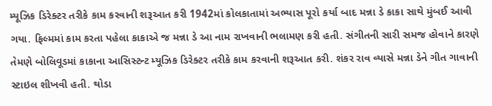મ્યૂઝિક ડિરેક્ટર તરીકે કામ કરવાની શરૂઆત કરી 1942માં કોલકાતામાં અભ્યાસ પૂરો કર્યા બાદ મન્ના ડે કાકા સાથે મુંબઈ આવી ગયા. ફિલ્મમાં કામ કરતા પહેલા કાકાએ જ મન્ના ડે આ નામ રાખવાની ભલામણ કરી હતી. સંગીતની સારી સમજ હોવાને કારણે તેમણે બોલિવૂડમાં કાકાના આસિસ્ટન્ટ મ્યૂઝિક ડિરેક્ટર તરીકે કામ કરવાની શરૂઆત કરી. શંકર રાવ વ્યાસે મન્ના ડેને ગીત ગાવાની સ્ટાઇલ શીખવી હતી. થોડા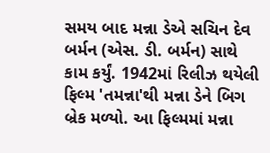સમય બાદ મન્ના ડેએ સચિન દેવ બર્મન (એસ. ડી. બર્મન) સાથે કામ કર્યું. 1942માં રિલીઝ થયેલી ફિલ્મ 'તમન્ના'થી મન્ના ડેને બિગ બ્રેક મળ્યો. આ ફિલ્મમાં મન્ના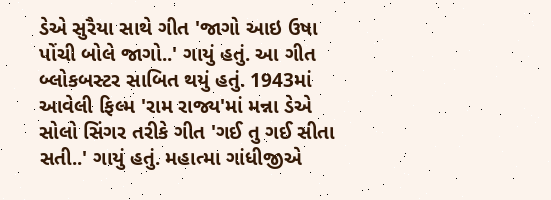ડેએ સુરૈયા સાથે ગીત 'જાગો આઇ ઉષા પોંચી બોલે જાગો..' ગાયું હતું. આ ગીત બ્લોકબસ્ટર સાબિત થયું હતું. 1943માં આવેલી ફિલ્મ 'રામ રાજ્ય'માં મન્ના ડેએ સોલો સિંગર તરીકે ગીત 'ગઈ તુ ગઈ સીતા સતી..' ગાયું હતું. મહાત્મા ગાંધીજીએ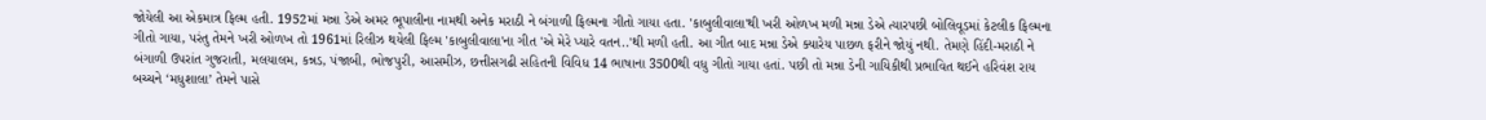જોયેલી આ એકમાત્ર ફિલ્મ હતી. 1952માં મન્ના ડેએ અમર ભૂપાલીના નામથી અનેક મરાઠી ને બંગાળી ફિલ્મના ગીતો ગાયા હતા. 'કાબુલીવાલા'થી ખરી ઓળખ મળી મન્ના ડેએ ત્યારપછી બોલિવૂડમાં કેટલીક ફિલ્મના ગીતો ગાયા, પરંતુ તેમને ખરી ઓળખ તો 1961માં રિલીઝ થયેલી ફિલ્મ 'કાબુલીવાલા'ના ગીત 'એ મેરે પ્યારે વતન..'થી મળી હતી. આ ગીત બાદ મન્ના ડેએ ક્યારેય પાછળ ફરીને જોયું નથી. તેમણે હિંદી-મરાઠી ને બંગાળી ઉપરાંત ગુજરાતી, મલયાલમ, કન્નડ, પંજાબી, ભોજપુરી, આસમીઝ, છત્તીસગઢી સહિતની વિવિધ 14 ભાષાના 3500થી વધુ ગીતો ગાયા હતાં. પછી તો મન્ના ડેની ગાયિકીથી પ્રભાવિત થઈને હરિવંશ રાય બચ્ચને ‘મધુશાલા’ તેમને પાસે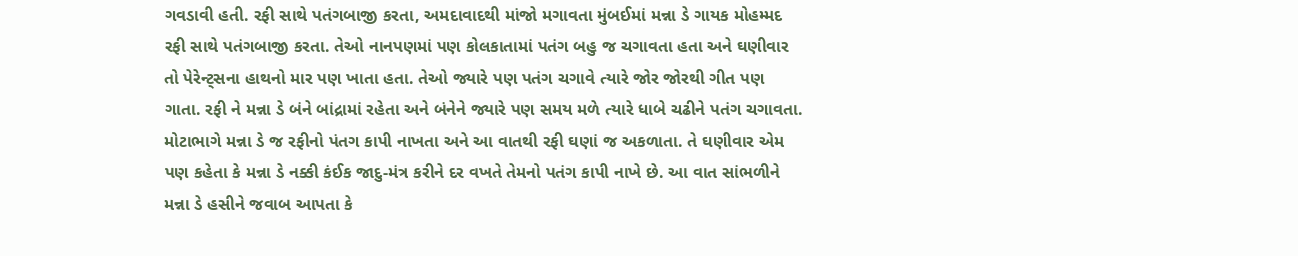ગવડાવી હતી. રફી સાથે પતંગબાજી કરતા, અમદાવાદથી માંજો મગાવતા મુંબઈમાં મન્ના ડે ગાયક મોહમ્મદ રફી સાથે પતંગબાજી કરતા. તેઓ નાનપણમાં પણ કોલકાતામાં પતંગ બહુ જ ચગાવતા હતા અને ઘણીવાર તો પેરેન્ટ્સના હાથનો માર પણ ખાતા હતા. તેઓ જ્યારે પણ પતંગ ચગાવે ત્યારે જોર જોરથી ગીત પણ ગાતા. રફી ને મન્ના ડે બંને બાંદ્રામાં રહેતા અને બંનેને જ્યારે પણ સમય મળે ત્યારે ધાબે ચઢીને પતંગ ચગાવતા. મોટાભાગે મન્ના ડે જ રફીનો પંતગ કાપી નાખતા અને આ વાતથી રફી ઘણાં જ અકળાતા. તે ઘણીવાર એમ પણ કહેતા કે મન્ના ડે નક્કી કંઈક જાદુ-મંત્ર કરીને દર વખતે તેમનો પતંગ કાપી નાખે છે. આ વાત સાંભળીને મન્ના ડે હસીને જવાબ આપતા કે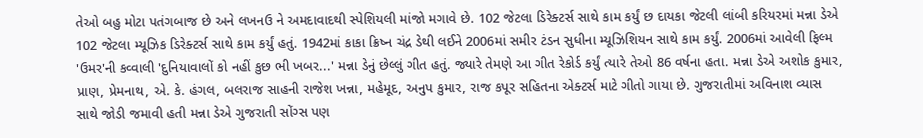તેઓ બહુ મોટા પતંગબાજ છે અને લખનઉ ને અમદાવાદથી સ્પેશિયલી માંજો મગાવે છે. 102 જેટલા ડિરેક્ટર્સ સાથે કામ કર્યું છ દાયકા જેટલી લાંબી કરિયરમાં મન્ના ડેએ 102 જેટલા મ્યૂઝિક ડિરેક્ટર્સ સાથે કામ કર્યું હતું. 1942માં કાકા ક્રિષ્ન ચંદ્ર ડેથી લઈને 2006માં સમીર ટંડન સુધીના મ્યૂઝિશિયન સાથે કામ કર્યું. 2006માં આવેલી ફિલ્મ 'ઉમર'ની કવ્વાલી 'દુનિયાવાલોં કો નહીં કુછ ભી ખબર...' મન્ના ડેનું છેલ્લું ગીત હતું. જ્યારે તેમણે આ ગીત રેકોર્ડ કર્યું ત્યારે તેઓ 86 વર્ષના હતા. મન્ના ડેએ અશોક કુમાર, પ્રાણ, પ્રેમનાથ, એ. કે. હંગલ, બલરાજ સાહની રાજેશ ખન્ના, મહેમૂદ, અનુપ કુમાર, રાજ કપૂર સહિતના એક્ટર્સ માટે ગીતો ગાયા છે. ગુજરાતીમાં અવિનાશ વ્યાસ સાથે જોડી જમાવી હતી મન્ના ડેએ ગુજરાતી સોંગ્સ પણ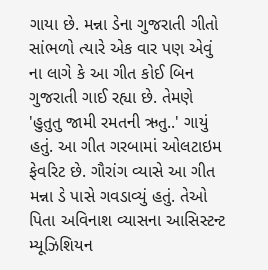ગાયા છે. મન્ના ડેના ગુજરાતી ગીતો સાંભળો ત્યારે એક વાર પણ એવું ના લાગે કે આ ગીત કોઈ બિન ગુજરાતી ગાઈ રહ્યા છે. તેમણે 'હુતુતુ જામી રમતની ઋતુ..' ગાયું હતું. આ ગીત ગરબામાં ઓલટાઇમ ફેવરિટ છે. ગૌરાંગ વ્યાસે આ ગીત મન્ના ડે પાસે ગવડાવ્યું હતું. તેઓ પિતા અવિનાશ વ્યાસના આસિસ્ટન્ટ મ્યૂઝિશિયન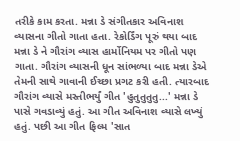તરીકે કામ કરતા. મન્ના ડે સંગીતકાર અવિનાશ વ્યાસના ગીતો ગાતા હતા. રેકોર્ડિંગ પૂરું થયા બાદ મન્ના ડે ને ગૌરાંગ વ્યાસ હાર્મોનિયમ પર ગીતો પણ ગાતા. ગૌરાંગ વ્યાસની ધૂન સાંભળ્યા બાદ મન્ના ડેએ તેમની સાથે ગાવાની ઈચ્છા પ્રગટ કરી હતી. ત્યારબાદ ગૌરાંગ વ્યાસે મસ્તીભર્યું ગીત 'હુતુતુતુતુ...' મન્ના ડે પાસે ગવડાવ્યું હતું. આ ગીત અવિનાશ વ્યાસે લખ્યું હતું. પછી આ ગીત ફિલ્મ 'સાત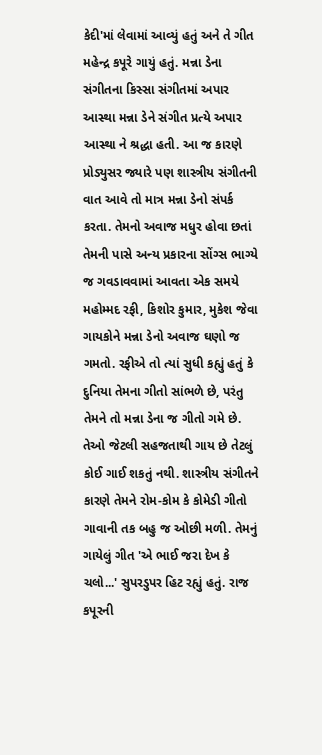કેદી'માં લેવામાં આવ્યું હતું અને તે ગીત મહેન્દ્ર કપૂરે ગાયું હતું. મન્ના ડેના સંગીતના કિસ્સા સંગીતમાં અપાર આસ્થા મન્ના ડેને સંગીત પ્રત્યે અપાર આસ્થા ને શ્રદ્ધા હતી. આ જ કારણે પ્રોડ્યુસર જ્યારે પણ શાસ્ત્રીય સંગીતની વાત આવે તો માત્ર મન્ના ડેનો સંપર્ક કરતા. તેમનો અવાજ મધુર હોવા છતાં તેમની પાસે અન્ય પ્રકારના સોંગ્સ ભાગ્યે જ ગવડાવવામાં આવતા એક સમયે મહોમ્મદ રફી, કિશોર કુમાર, મુકેશ જેવા ગાયકોને મન્ના ડેનો અવાજ ઘણો જ ગમતો. રફીએ તો ત્યાં સુધી કહ્યું હતું કે દુનિયા તેમના ગીતો સાંભળે છે, પરંતુ તેમને તો મન્ના ડેના જ ગીતો ગમે છે. તેઓ જેટલી સહજતાથી ગાય છે તેટલું કોઈ ગાઈ શકતું નથી. શાસ્ત્રીય સંગીતને કારણે તેમને રોમ-કોમ કે કોમેડી ગીતો ગાવાની તક બહુ જ ઓછી મળી. તેમનું ગાયેલું ગીત 'એ ભાઈ જરા દેખ કે ચલો...' સુપરડુપર હિટ રહ્યું હતું. રાજ કપૂરની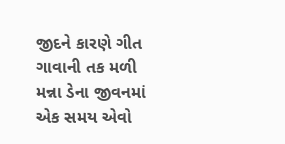જીદને કારણે ગીત ગાવાની તક મળી મન્ના ડેના જીવનમાં એક સમય એવો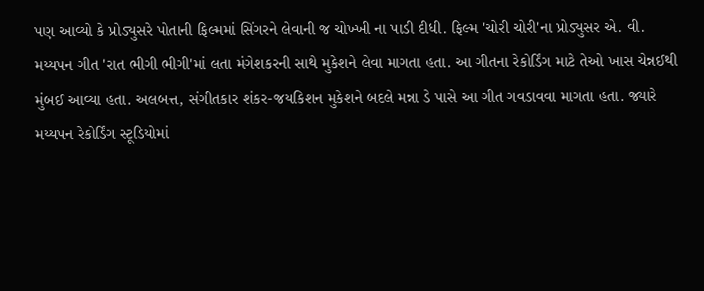પણ આવ્યો કે પ્રોડ્યુસરે પોતાની ફિલ્મમાં સિંગરને લેવાની જ ચોખ્ખી ના પાડી દીધી. ફિલ્મ 'ચોરી ચોરી'ના પ્રોડ્યુસર એ. વી. મય્યપન ગીત 'રાત ભીગી ભીગી'માં લતા મંગેશકરની સાથે મુકેશને લેવા માગતા હતા. આ ગીતના રેકોર્ડિંગ માટે તેઓ ખાસ ચેન્નઈથી મુંબઈ આવ્યા હતા. અલબત્ત, સંગીતકાર શંકર-જયકિશન મુકેશને બદલે મન્ના ડે પાસે આ ગીત ગવડાવવા માગતા હતા. જ્યારે મય્યપન રેકોર્ડિંગ સ્ટૂડિયોમાં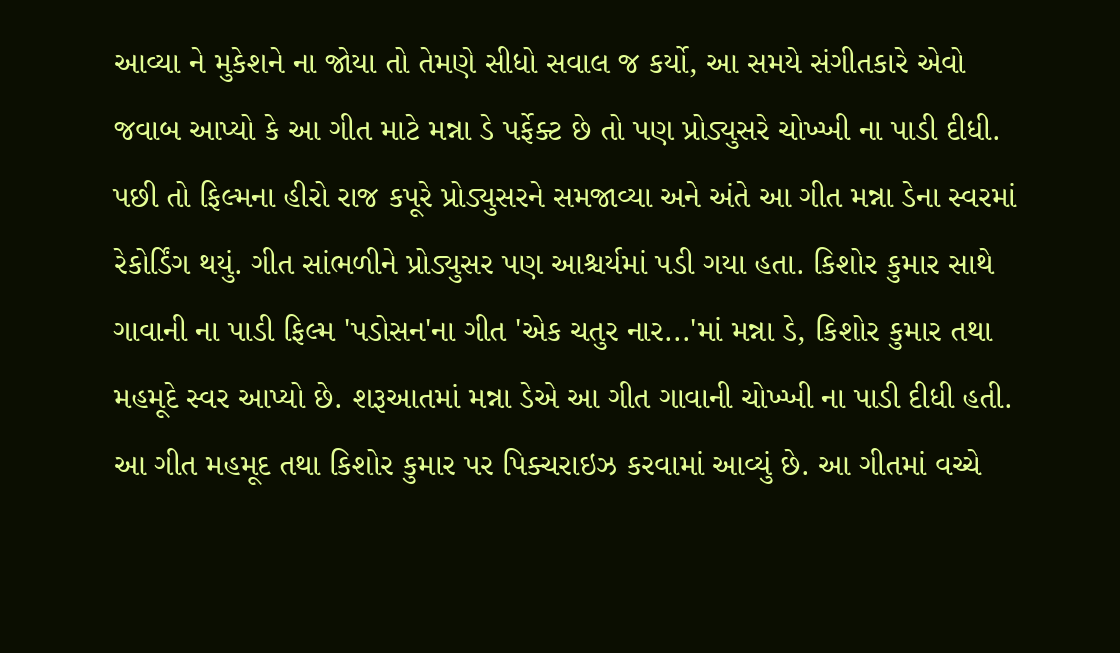આવ્યા ને મુકેશને ના જોયા તો તેમણે સીધો સવાલ જ કર્યો, આ સમયે સંગીતકારે એવો જવાબ આપ્યો કે આ ગીત માટે મન્ના ડે પર્ફેક્ટ છે તો પણ પ્રોડ્યુસરે ચોખ્ખી ના પાડી દીધી. પછી તો ફિલ્મના હીરો રાજ કપૂરે પ્રોડ્યુસરને સમજાવ્યા અને અંતે આ ગીત મન્ના ડેના સ્વરમાં રેકોર્ડિંગ થયું. ગીત સાંભળીને પ્રોડ્યુસર પણ આશ્ચર્યમાં પડી ગયા હતા. કિશોર કુમાર સાથે ગાવાની ના પાડી ફિલ્મ 'પડોસન'ના ગીત 'એક ચતુર નાર...'માં મન્ના ડે, કિશોર કુમાર તથા મહમૂદે સ્વર આપ્યો છે. શરૂઆતમાં મન્ના ડેએ આ ગીત ગાવાની ચોખ્ખી ના પાડી દીધી હતી. આ ગીત મહમૂદ તથા કિશોર કુમાર પર પિક્ચરાઇઝ કરવામાં આવ્યું છે. આ ગીતમાં વચ્ચે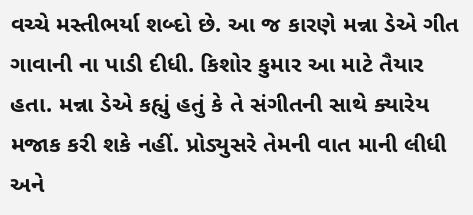વચ્ચે મસ્તીભર્યા શબ્દો છે. આ જ કારણે મન્ના ડેએ ગીત ગાવાની ના પાડી દીધી. કિશોર કુમાર આ માટે તૈયાર હતા. મન્ના ડેએ કહ્યું હતું કે તે સંગીતની સાથે ક્યારેય મજાક કરી શકે નહીં. પ્રોડ્યુસરે તેમની વાત માની લીધી અને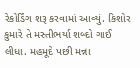રેકોર્ડિંગ શરૂ કરવામાં આવ્યું. કિશોર કુમારે તે મસ્તીભર્યા શબ્દો ગાઈ લીધા. મહમૂદે પછી મન્ના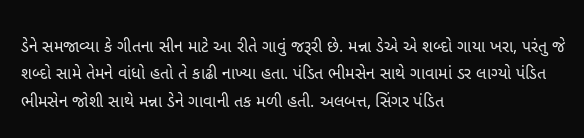ડેને સમજાવ્યા કે ગીતના સીન માટે આ રીતે ગાવું જરૂરી છે. મન્ના ડેએ એ શબ્દો ગાયા ખરા, પરંતુ જે શબ્દો સામે તેમને વાંધો હતો તે કાઢી નાખ્યા હતા. પંડિત ભીમસેન સાથે ગાવામાં ડર લાગ્યો પંડિત ભીમસેન જોશી સાથે મન્ના ડેને ગાવાની તક મળી હતી. અલબત્ત, સિંગર પંડિત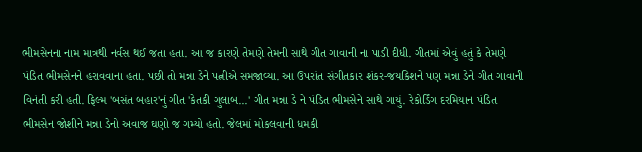ભીમસેનના નામ માત્રથી નર્વસ થઈ જતા હતા. આ જ કારણે તેમણે તેમની સાથે ગીત ગાવાની ના પાડી દીધી. ગીતમાં એવું હતું કે તેમણે પંડિત ભીમસેનને હરાવવાના હતા. પછી તો મન્ના ડેને પત્નીએ સમજાવ્યા. આ ઉપરાંત સંગીતકાર શંકર-જયકિશને પણ મન્ના ડેને ગીત ગાવાની વિનંતી કરી હતી. ફિલ્મ 'બસંત બહાર'નું ગીત 'કેતકી ગુલાબ...' ગીત મન્ના ડે ને પંડિત ભીમસેને સાથે ગાયું. રેકોર્ડિંગ દરમિયાન પંડિત ભીમસેન જોશીને મન્ના ડેનો અવાજ ઘણો જ ગમ્યો હતો. જેલમાં મોકલવાની ધમકી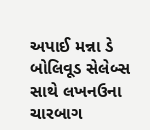અપાઈ મન્ના ડે બોલિવૂડ સેલેબ્સ સાથે લખનઉના ચારબાગ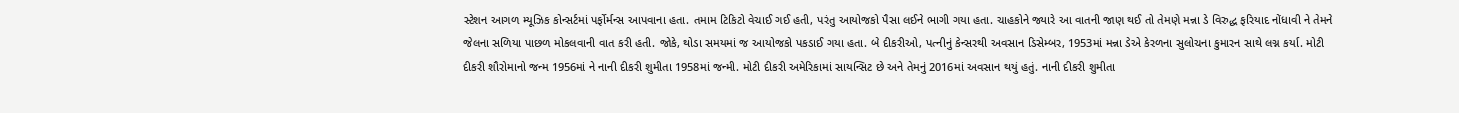સ્ટેશન આગળ મ્યૂઝિક કોન્સર્ટમાં પર્ફોર્મન્સ આપવાના હતા. તમામ ટિકિટો વેચાઈ ગઈ હતી, પરંતુ આયોજકો પૈસા લઈને ભાગી ગયા હતા. ચાહકોને જ્યારે આ વાતની જાણ થઈ તો તેમણે મન્ના ડે વિરુદ્ધ ફરિયાદ નોંધાવી ને તેમને જેલના સળિયા પાછળ મોકલવાની વાત કરી હતી. જોકે, થોડા સમયમાં જ આયોજકો પકડાઈ ગયા હતા. બે દીકરીઓ, પત્નીનું કેન્સરથી અવસાન ડિસેમ્બર, 1953માં મન્ના ડેએ કેરળના સુલોચના કુમારન સાથે લગ્ન કર્યા. મોટી દીકરી શૌરોમાનો જન્મ 1956માં ને નાની દીકરી શુમીતા 1958માં જન્મી. મોટી દીકરી અમેરિકામાં સાયન્સિટ છે અને તેમનું 2016માં અવસાન થયું હતું. નાની દીકરી શુમીતા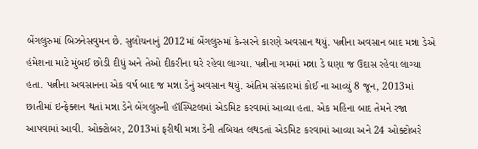બેંગલુરુમાં બિઝનેસવુમન છે. સુલોચનાનું 2012માં બેંગલુરુમાં કેન્સરને કારણે અવસાન થયું. પત્નીના અવસાન બાદ મન્ના ડેએ હંમેશના માટે મુંબઈ છોડી દીધું અને તેઓ દીકરીના ઘરે રહેવા લાગ્યા. પત્નીના ગમમાં મન્ના ડે ઘણા જ ઉદાસ રહેવા લાગ્યા હતા. પત્નીના અવસાનના એક વર્ષ બાદ જ મન્ના ડેનું અવસાન થયું. અંતિમ સંસ્કારમાં કોઈ ના આવ્યું 8 જૂન, 2013માં છાતીમાં ઇન્ફેક્શન થતાં મન્ના ડેને બેંગલુરુની હૉસ્પિટલમાં એડમિટ કરવામાં આવ્યા હતા. એક મહિના બાદ તેમને રજા આપવામાં આવી. ઓક્ટોબર, 2013માં ફરીથી મન્ના ડેની તબિયત લથડતાં એડમિટ કરવામાં આવ્યા અને 24 ઓક્ટોબરે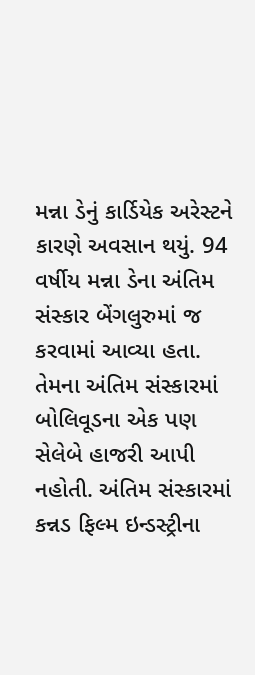મન્ના ડેનું કાર્ડિયેક અરેસ્ટને કારણે અવસાન થયું. 94 વર્ષીય મન્ના ડેના અંતિમ સંસ્કાર બેંગલુરુમાં જ કરવામાં આવ્યા હતા. તેમના અંતિમ સંસ્કારમાં બોલિવૂડના એક પણ સેલેબે હાજરી આપી નહોતી. અંતિમ સંસ્કારમાં કન્નડ ફિલ્મ ઇન્ડસ્ટ્રીના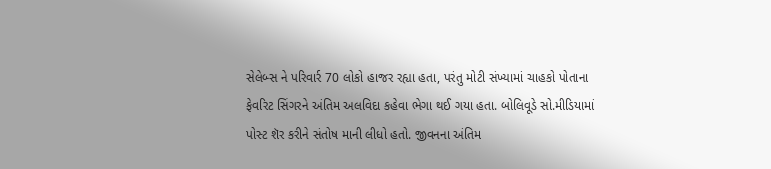સેલેબ્સ ને પરિવાર્ર 70 લોકો હાજર રહ્યા હતા, પરંતુ મોટી સંખ્યામાં ચાહકો પોતાના ફેવરિટ સિંગરને અંતિમ અલવિદા કહેવા ભેગા થઈ ગયા હતા. બોલિવૂડે સો.મીડિયામાં પોસ્ટ શૅર કરીને સંતોષ માની લીધો હતો. જીવનના અંતિમ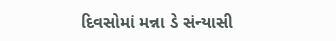દિવસોમાં મન્ના ડે સંન્યાસી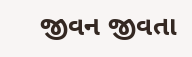જીવન જીવતા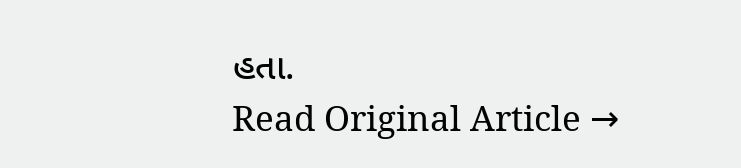હતા.
Read Original Article →